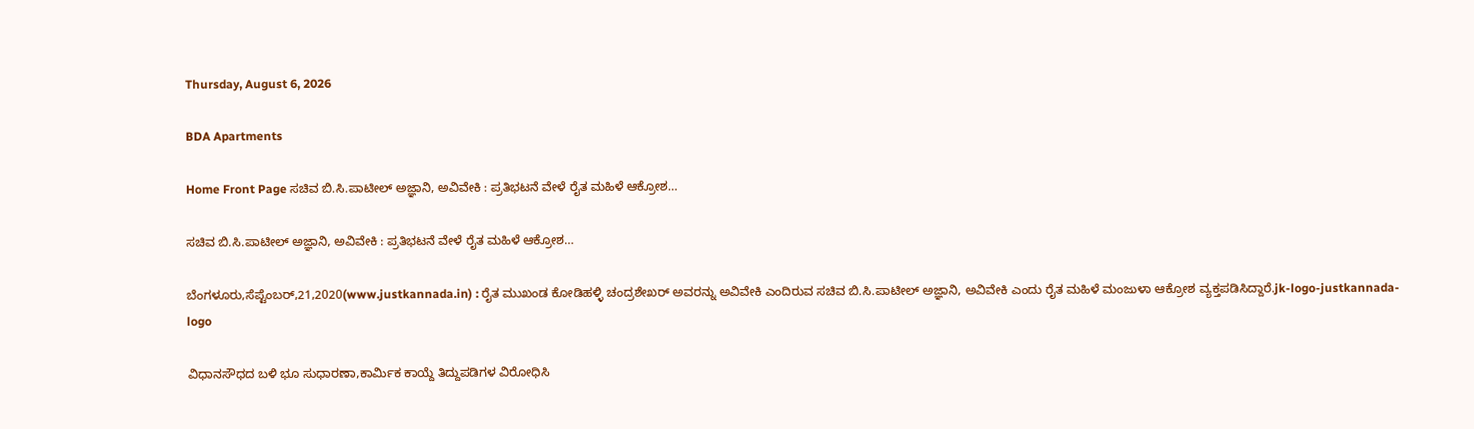Thursday, August 6, 2026

BDA Apartments

Home Front Page ಸಚಿವ ಬಿ.ಸಿ.ಪಾಟೀಲ್ ಅಜ್ಞಾನಿ, ಅವಿವೇಕಿ : ಪ್ರತಿಭಟನೆ ವೇಳೆ ರೈತ ಮಹಿಳೆ ಆಕ್ರೋಶ…

ಸಚಿವ ಬಿ.ಸಿ.ಪಾಟೀಲ್ ಅಜ್ಞಾನಿ, ಅವಿವೇಕಿ : ಪ್ರತಿಭಟನೆ ವೇಳೆ ರೈತ ಮಹಿಳೆ ಆಕ್ರೋಶ…

ಬೆಂಗಳೂರು,ಸೆಪ್ಟೆಂಬರ್,21,2020(www.justkannada.in) : ರೈತ ಮುಖಂಡ ಕೋಡಿಹಳ್ಳಿ ಚಂದ್ರಶೇಖರ್ ಅವರನ್ನು ಅವಿವೇಕಿ ಎಂದಿರುವ ಸಚಿವ ಬಿ.ಸಿ.ಪಾಟೀಲ್ ಅಜ್ಞಾನಿ, ಅವಿವೇಕಿ ಎಂದು ರೈತ ಮಹಿಳೆ ಮಂಜುಳಾ ಆಕ್ರೋಶ ವ್ಯಕ್ತಪಡಿಸಿದ್ದಾರೆ.jk-logo-justkannada-logo

ವಿಧಾನಸೌಧದ ಬಳಿ ಭೂ ಸುಧಾರಣಾ,ಕಾರ್ಮಿಕ ಕಾಯ್ದೆ ತಿದ್ದುಪಡಿಗಳ ವಿರೋಧಿಸಿ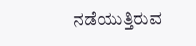ನಡೆಯುತ್ತಿರುವ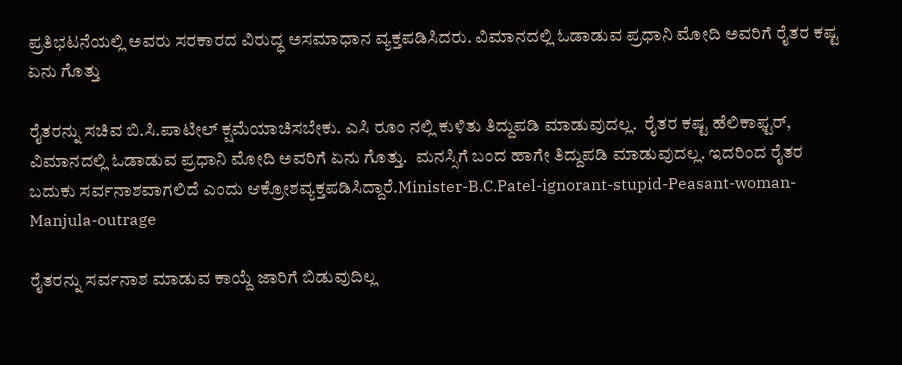ಪ್ರತಿಭಟನೆಯಲ್ಲಿ ಅವರು ಸರಕಾರದ ವಿರುದ್ಧ ಅಸಮಾಧಾನ ವ್ಯಕ್ತಪಡಿಸಿದರು. ವಿಮಾನದಲ್ಲಿ ಓಡಾಡುವ ಪ್ರಧಾನಿ ಮೋದಿ ಅವರಿಗೆ ರೈತರ ಕಷ್ಟ ಏನು ಗೊತ್ತು

ರೈತರನ್ನು ಸಚಿವ ಬಿ.ಸಿ.ಪಾಟೀಲ್ ಕ್ಷಮೆಯಾಚಿಸಬೇಕು. ಎಸಿ ರೂಂ ನಲ್ಲಿ ಕುಳಿತು ತಿದ್ದುಪಡಿ ಮಾಡುವುದಲ್ಲ.  ರೈತರ ಕಷ್ಟ ಹೆಲಿಕಾಫ್ಟರ್, ವಿಮಾನದಲ್ಲಿ ಓಡಾಡುವ ಪ್ರಧಾನಿ ಮೋದಿ ಅವರಿಗೆ ಏನು ಗೊತ್ತು.  ಮನಸ್ಸಿಗೆ ಬಂದ ಹಾಗೇ ತಿದ್ದುಪಡಿ ಮಾಡುವುದಲ್ಲ. ಇದರಿಂದ ರೈತರ ಬದುಕು ಸರ್ವನಾಶವಾಗಲಿದೆ ಎಂದು ಆಕ್ರೋಶವ್ಯಕ್ತಪಡಿಸಿದ್ದಾರೆ.Minister-B.C.Patel-ignorant-stupid-Peasant-woman-Manjula-outrage

ರೈತರನ್ನು ಸರ್ವನಾಶ ಮಾಡುವ ಕಾಯ್ದೆ ಜಾರಿಗೆ ಬಿಡುವುದಿಲ್ಲ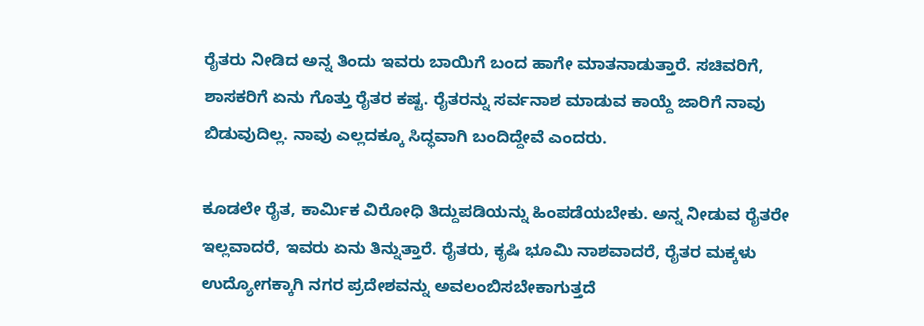ರೈತರು ನೀಡಿದ ಅನ್ನ ತಿಂದು ಇವರು ಬಾಯಿಗೆ ಬಂದ ಹಾಗೇ ಮಾತನಾಡುತ್ತಾರೆ. ಸಚಿವರಿಗೆ, ಶಾಸಕರಿಗೆ ಏನು ಗೊತ್ತು ರೈತರ ಕಷ್ಟ. ರೈತರನ್ನು ಸರ್ವನಾಶ ಮಾಡುವ ಕಾಯ್ದೆ ಜಾರಿಗೆ ನಾವು ಬಿಡುವುದಿಲ್ಲ. ನಾವು ಎಲ್ಲದಕ್ಕೂ ಸಿದ್ಧವಾಗಿ ಬಂದಿದ್ದೇವೆ ಎಂದರು.

ಕೂಡಲೇ ರೈತ, ಕಾರ್ಮಿಕ ವಿರೋಧಿ ತಿದ್ದುಪಡಿಯನ್ನು ಹಿಂಪಡೆಯಬೇಕು. ಅನ್ನ ನೀಡುವ ರೈತರೇ ಇಲ್ಲವಾದರೆ, ಇವರು ಏನು ತಿನ್ನುತ್ತಾರೆ. ರೈತರು, ಕೃಷಿ ಭೂಮಿ ನಾಶವಾದರೆ, ರೈತರ ಮಕ್ಕಳು ಉದ್ಯೋಗಕ್ಕಾಗಿ ನಗರ ಪ್ರದೇಶವನ್ನು ಅವಲಂಬಿಸಬೇಕಾಗುತ್ತದೆ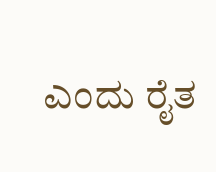ಎಂದು ರೈತ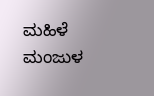ಮಹಿಳೆ ಮಂಜುಳ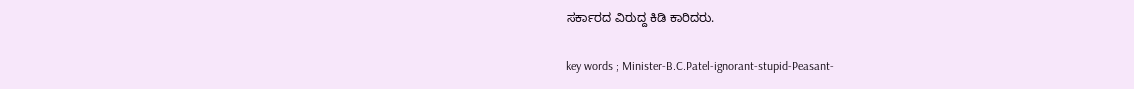ಸರ್ಕಾರದ ವಿರುದ್ದ ಕಿಡಿ ಕಾರಿದರು.

key words ; Minister-B.C.Patel-ignorant-stupid-Peasant-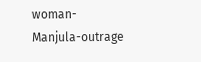woman-Manjula-outrage